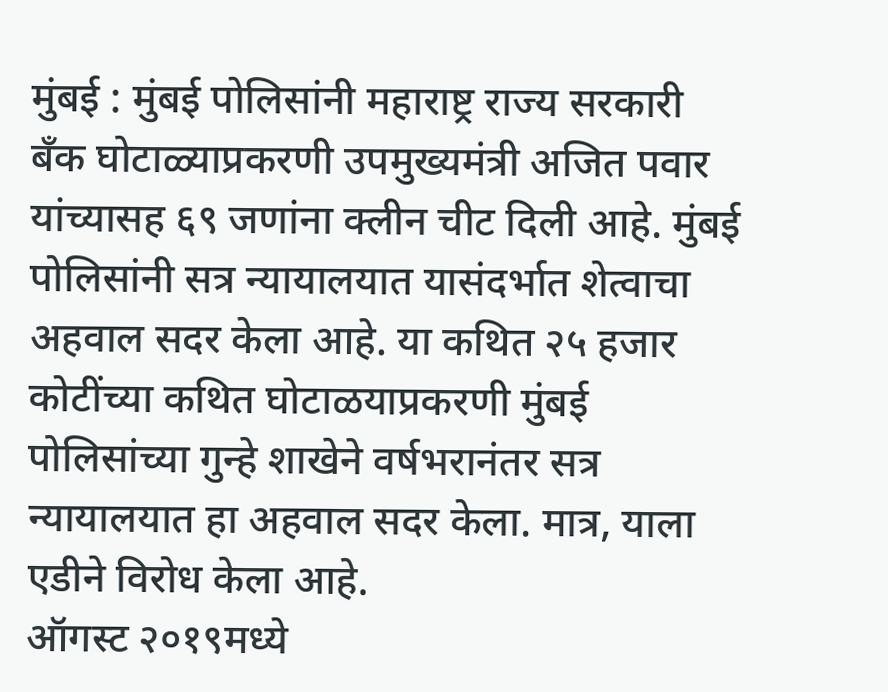मुंबई : मुंबई पोलिसांनी महाराष्ट्र राज्य सरकारी बँक घोटाळ्याप्रकरणी उपमुख्यमंत्री अजित पवार यांच्यासह ६९ जणांना क्लीन चीट दिली आहे. मुंबई पोलिसांनी सत्र न्यायालयात यासंदर्भात शेत्वाचा अहवाल सदर केला आहे. या कथित २५ हजार कोटींच्या कथित घोटाळयाप्रकरणी मुंबई पोलिसांच्या गुन्हे शाखेने वर्षभरानंतर सत्र न्यायालयात हा अहवाल सदर केला. मात्र, याला एडीने विरोध केला आहे.
ऑगस्ट २०१९मध्ये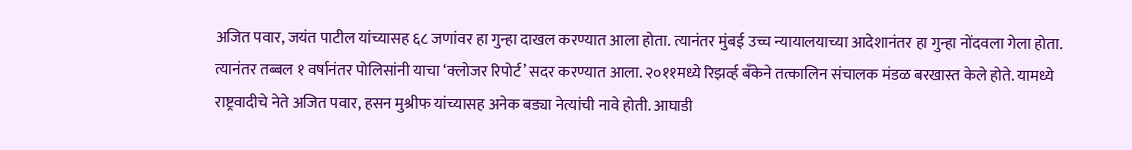अजित पवार, जयंत पाटील यांच्यासह ६८ जणांवर हा गुन्हा दाखल करण्यात आला होता. त्यानंतर मुंबई उच्च न्यायालयाच्या आदेशानंतर हा गुन्हा नोंदवला गेला होता. त्यानंतर तब्बल १ वर्षानंतर पोलिसांनी याचा ‘क्लोजर रिपोर्ट’ सदर करण्यात आला. २०११मध्ये रिझर्व्ह बँकेने तत्कालिन संचालक मंडळ बरखास्त केले होते. यामध्ये राष्ट्रवादीचे नेते अजित पवार, हसन मुश्रीफ यांच्यासह अनेक बड्या नेत्यांची नावे होती. आघाडी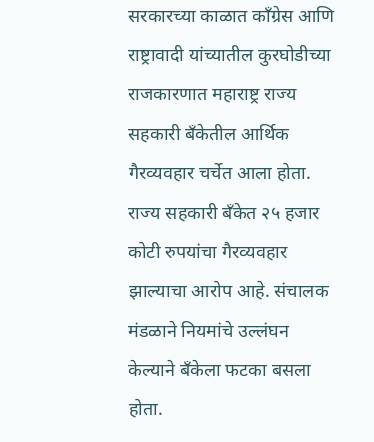सरकारच्या काळात काँग्रेस आणि राष्ट्रावादी यांच्यातील कुरघोडीच्या राजकारणात महाराष्ट्र राज्य सहकारी बँकेतील आर्थिक गैरव्यवहार चर्चेत आला होता. राज्य सहकारी बँकेत २५ हजार कोटी रुपयांचा गैरव्यवहार झाल्याचा आरोप आहे. संचालक मंडळाने नियमांचे उल्लंघन केल्याने बँकेला फटका बसला होता.